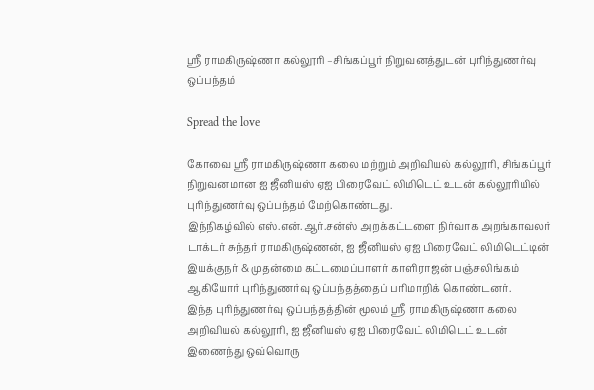ஸ்ரீ ராமகிருஷ்ணா கல்லூரி –சிங்கப்பூர் நிறுவனத்துடன் புரிந்துணர்வு ஒப்பந்தம்

Spread the love

கோவை ஸ்ரீ ராமகிருஷ்ணா கலை மற்றும் அறிவியல் கல்லூரி, சிங்கப்பூர் நிறுவனமான ஐ ஜீனியஸ் ஏஐ பிரைவேட் லிமிடெட் உடன் கல்லூரியில் புரிந்துணர்வு ஒப்பந்தம் மேற்கொண்டது.
இந்நிகழ்வில் எஸ்.என்.ஆர்.சன்ஸ் அறக்கட்டளை நிர்வாக அறங்காவலர் டாக்டர் சுந்தர் ராமகிருஷ்ணன், ஐ ஜீனியஸ் ஏஐ பிரைவேட் லிமிடெட்டின் இயக்குநர் & முதன்மை கட்டமைப்பாளர் காளிராஜன் பஞ்சலிங்கம் ஆகியோர் புரிந்துணர்வு ஒப்பந்தத்தைப் பரிமாறிக் கொண்டனர்.
இந்த புரிந்துணர்வு ஒப்பந்தத்தின் மூலம் ஸ்ரீ ராமகிருஷ்ணா கலை அறிவியல் கல்லூரி, ஐ ஜீனியஸ் ஏஐ பிரைவேட் லிமிடெட் உடன் இணைந்து ஒவ்வொரு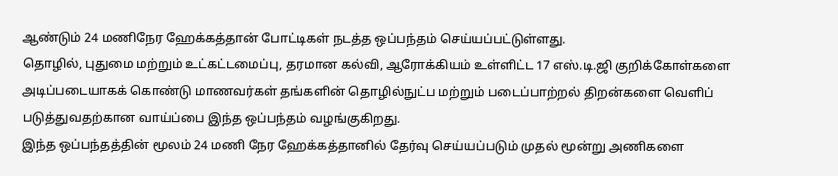ஆண்டும் 24 மணிநேர ஹேக்கத்தான் போட்டிகள் நடத்த ஒப்பந்தம் செய்யப்பட்டுள்ளது.
தொழில், புதுமை மற்றும் உட்கட்டமைப்பு, தரமான கல்வி, ஆரோக்கியம் உள்ளிட்ட 17 எஸ்.டி.ஜி குறிக்கோள்களை அடிப்படையாகக் கொண்டு மாணவர்கள் தங்களின் தொழில்நுட்ப மற்றும் படைப்பாற்றல் திறன்களை வெளிப் படுத்துவதற்கான வாய்ப்பை இந்த ஒப்பந்தம் வழங்குகிறது.
இந்த ஒப்பந்தத்தின் மூலம் 24 மணி நேர ஹேக்கத்தானில் தேர்வு செய்யப்படும் முதல் மூன்று அணிகளை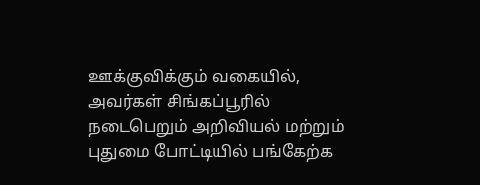ஊக்குவிக்கும் வகையில், அவர்கள் சிங்கப்பூரில் நடைபெறும் அறிவியல் மற்றும் புதுமை போட்டியில் பங்கேற்க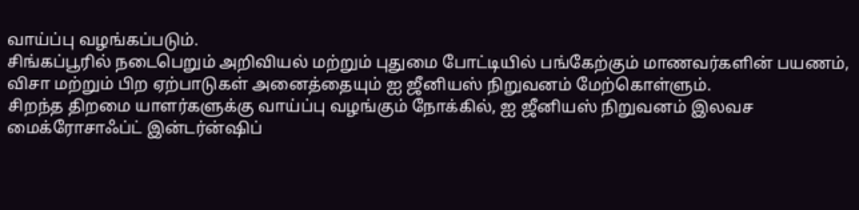வாய்ப்பு வழங்கப்படும்.
சிங்கப்பூரில் நடைபெறும் அறிவியல் மற்றும் புதுமை போட்டியில் பங்கேற்கும் மாணவர்களின் பயணம், விசா மற்றும் பிற ஏற்பாடுகள் அனைத்தையும் ஐ ஜீனியஸ் நிறுவனம் மேற்கொள்ளும்.
சிறந்த திறமை யாளர்களுக்கு வாய்ப்பு வழங்கும் நோக்கில், ஐ ஜீனியஸ் நிறுவனம் இலவச மைக்ரோசாஃப்ட் இன்டர்ன்ஷிப்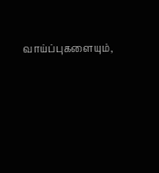வாய்ப்புகளையும்,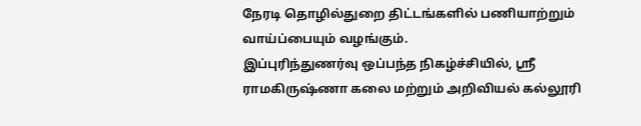நேரடி தொழில்துறை திட்டங்களில் பணியாற்றும் வாய்ப்பையும் வழங்கும்.
இப்புரிந்துணர்வு ஒப்பந்த நிகழ்ச்சியில், ஸ்ரீ ராமகிருஷ்ணா கலை மற்றும் அறிவியல் கல்லூரி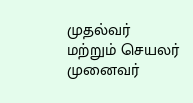முதல்வர் மற்றும் செயலர் முனைவர்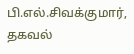பி.எல்.சிவக்குமார், தகவல்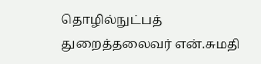தொழில்நுட்பத் துறைத்தலைவர் என்.சுமதி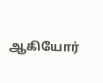ஆகியோர்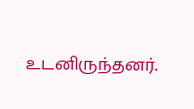உடனிருந்தனர்.